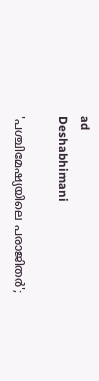ad
Deshabhimani

'പശ്ചിമേഷ്യയിലെ പരാജിതര്‍';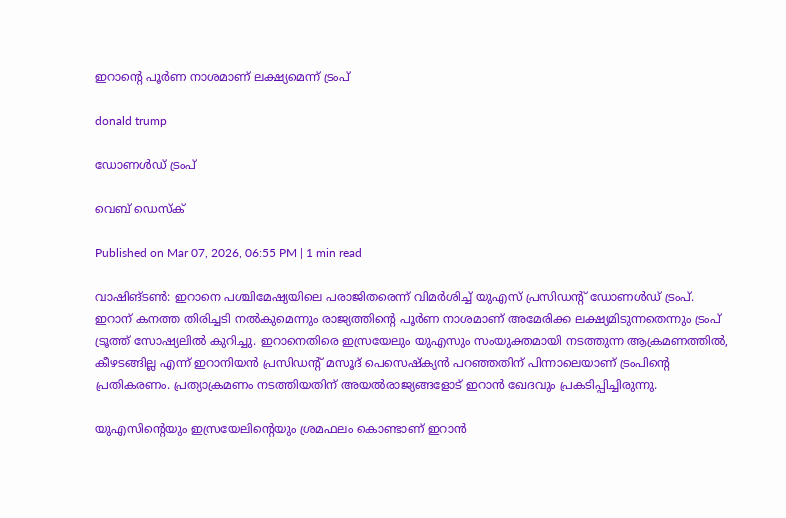ഇറാന്‍റെ പൂര്‍ണ നാശമാണ് ലക്ഷ്യമെന്ന് ട്രംപ്

donald trump

ഡോണള്‍ഡ് ട്രംപ്

വെബ് ഡെസ്ക്

Published on Mar 07, 2026, 06:55 PM | 1 min read

വാഷിങ്ടണ്‍: ഇറാനെ പശ്ചിമേഷ്യയിലെ പരാജിതരെന്ന് വിമര്‍ശിച്ച് യുഎസ് പ്രസിഡന്‍റ് ഡോണള്‍ഡ് ട്രംപ്. ഇറാന് കനത്ത തിരിച്ചടി നല്‍കുമെന്നും രാജ്യത്തിന്‍റെ പൂര്‍ണ നാശമാണ് അമേരിക്ക ലക്ഷ്യമിടുന്നതെന്നും ട്രംപ് ട്രൂത്ത് സോഷ്യലില്‍ കുറിച്ചു. ഇറാനെതിരെ ഇസ്രയേലും യുഎസും സംയുക്തമായി നടത്തുന്ന ആക്രമണത്തില്‍, കീഴടങ്ങില്ല എന്ന് ഇറാനിയന്‍ പ്രസിഡന്‍റ് മസൂദ് പെസെഷ്ക്യന്‍ പറഞ്ഞതിന് പിന്നാലെയാണ് ട്രംപിന്‍റെ പ്രതികരണം. പ്രത്യാക്രമണം നടത്തിയതിന് അയല്‍രാജ്യങ്ങളോട് ഇറാൻ ഖേദവും പ്രകടിപ്പിച്ചിരുന്നു.

യുഎസിന്‍റെയും ഇസ്രയേലിന്‍റെയും ശ്രമഫലം കൊണ്ടാണ് ഇറാന്‍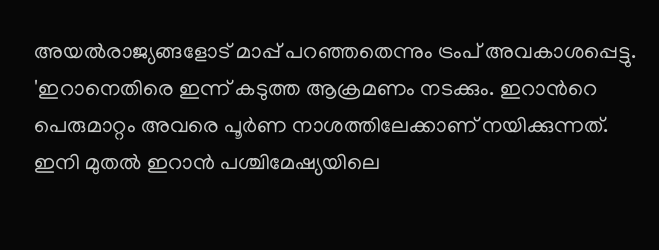അയല്‍രാജ്യങ്ങളോട് മാപ്പ് പറഞ്ഞതെന്നും ട്രംപ് അവകാശപ്പെട്ടു. 'ഇറാനെതിരെ ഇന്ന് കടുത്ത ആക്രമണം നടക്കും. ഇറാന്‍റെ പെരുമാറ്റം അവരെ പൂര്‍ണ നാശത്തിലേക്കാണ് നയിക്കുന്നത്. ഇനി മുതല്‍ ഇറാന്‍ പശ്ചിമേഷ്യയിലെ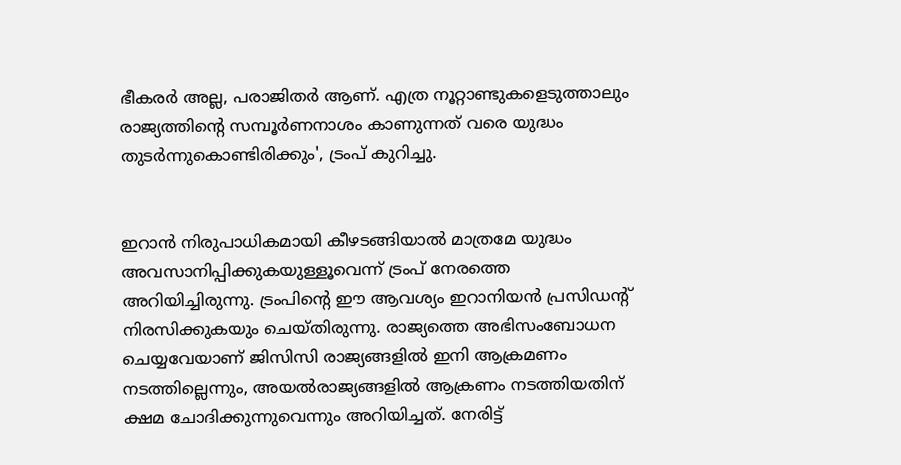ഭീകരര്‍ അല്ല, പരാജിതര്‍ ആണ്. എത്ര നൂറ്റാണ്ടുകളെടുത്താലും രാജ്യത്തിന്‍റെ സമ്പൂര്‍ണനാശം കാണുന്നത് വരെ യുദ്ധം തുടര്‍ന്നുകൊണ്ടിരിക്കും', ട്രംപ് കുറിച്ചു.


ഇറാന്‍ നിരുപാധികമായി കീഴടങ്ങിയാല്‍ മാത്രമേ യുദ്ധം അവസാനിപ്പിക്കുകയുള്ളൂവെന്ന് ട്രംപ് നേരത്തെ അറിയിച്ചിരുന്നു. ട്രംപിന്‍റെ ഈ ആവശ്യം ഇറാനിയന്‍ പ്രസിഡന്‍റ് നിരസിക്കുകയും ചെയ്തിരുന്നു. രാജ്യത്തെ അഭിസംബോധന ചെയ്യവേയാണ് ജിസിസി രാജ്യങ്ങളില്‍ ഇനി ആക്രമണം നടത്തില്ലെന്നും, അയല്‍രാജ്യങ്ങളില്‍ ആക്രണം നടത്തിയതിന് ക്ഷമ ചോദിക്കുന്നുവെന്നും അറിയിച്ചത്. നേരിട്ട്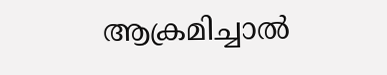ആക്രമിച്ചാല്‍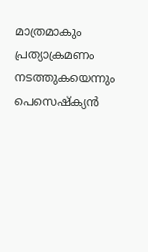മാത്രമാകും പ്രത്യാക്രമണം നടത്തുകയെന്നും പെസെഷ്ക്യന്‍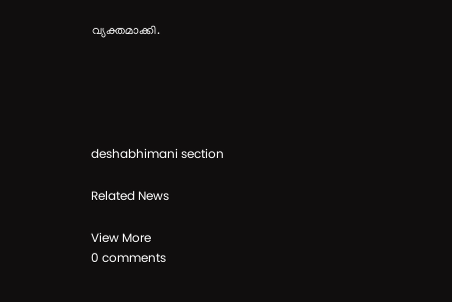വ്യക്തമാക്കി.





deshabhimani section

Related News

View More
0 comments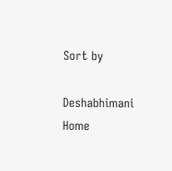Sort by

Deshabhimani
Home